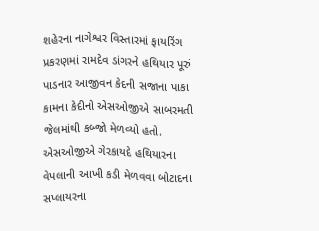શહેરના નાગેશ્વર વિસ્તારમાં ફાયરિંગ પ્રકરણમાં રામદેવ ડાંગરને હથિયાર પૂરું પાડનાર આજીવન કેદની સજાના પાકા કામના કેદીનો એસઓજીએ સાબરમતી જેલમાંથી કબ્જો મેળવ્યો હતો. એસઓજીએ ગેરકાયદે હથિયારના વેપલાની આખી કડી મેળવવા બોટાદના સપ્લાયરના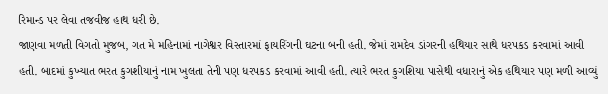રિમાન્ડ પર લેવા તજવીજ હાથ ધરી છે.
જાણવા મળતી વિગતો મુજબ, ગત મે મહિનામાં નાગેશ્વર વિસ્તારમાં ફાયરિંગની ઘટના બની હતી. જેમાં રામદેવ ડાંગરની હથિયાર સાથે ધરપકડ કરવામાં આવી હતી. બાદમાં કુખ્યાત ભરત કુગશીયાનું નામ ખુલતા તેની પણ ધરપકડ કરવામાં આવી હતી. ત્યારે ભરત કુગશિયા પાસેથી વધારાનું એક હથિયાર પણ મળી આવ્યું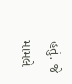હતું. જે મામલે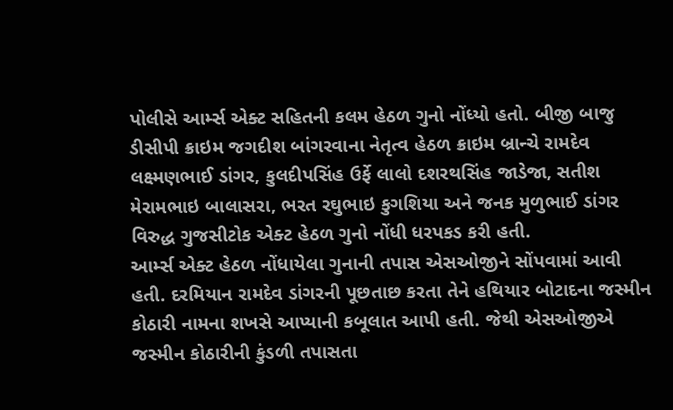પોલીસે આર્મ્સ એક્ટ સહિતની કલમ હેઠળ ગુનો નોંધ્યો હતો. બીજી બાજુ ડીસીપી ક્રાઇમ જગદીશ બાંગરવાના નેતૃત્વ હેઠળ ક્રાઇમ બ્રાન્ચે રામદેવ લક્ષ્મણભાઈ ડાંગર, કુલદીપસિંહ ઉર્ફે લાલો દશરથસિંહ જાડેજા, સતીશ મેરામભાઇ બાલાસરા, ભરત રઘુભાઇ કુગશિયા અને જનક મુળુભાઈ ડાંગર વિરુદ્ધ ગુજસીટોક એક્ટ હેઠળ ગુનો નોંધી ધરપકડ કરી હતી.
આર્મ્સ એક્ટ હેઠળ નોંધાયેલા ગુનાની તપાસ એસઓજીને સોંપવામાં આવી હતી. દરમિયાન રામદેવ ડાંગરની પૂછતાછ કરતા તેને હથિયાર બોટાદના જસ્મીન કોઠારી નામના શખસે આપ્યાની કબૂલાત આપી હતી. જેથી એસઓજીએ જસ્મીન કોઠારીની કુંડળી તપાસતા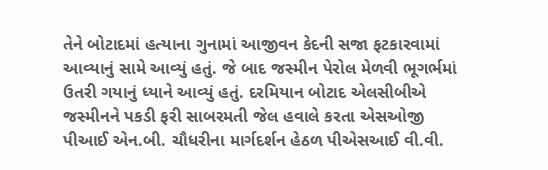તેને બોટાદમાં હત્યાના ગુનામાં આજીવન કેદની સજા ફટકારવામાં આવ્યાનું સામે આવ્યું હતું. જે બાદ જસ્મીન પેરોલ મેળવી ભૂગર્ભમાં ઉતરી ગયાનું ધ્યાને આવ્યું હતું. દરમિયાન બોટાદ એલસીબીએ જસ્મીનને પકડી ફરી સાબરમતી જેલ હવાલે કરતા એસઓજી પીઆઈ એન.બી. ચૌધરીના માર્ગદર્શન હેઠળ પીએસઆઈ વી.વી.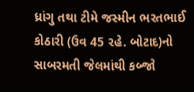ધ્રાંગુ તથા ટીમે જસ્મીન ભરતભાઈ કોઠારી (ઉવ 45 રહે. બોટાદ)નો સાબરમતી જેલમાંથી કબ્જો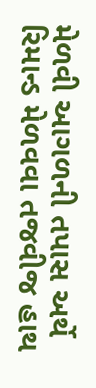મેળવી આગળની તપાસ અર્થે રિમાન્ડ મેળવવા તજવીજ હાથ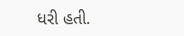ધરી હતી.